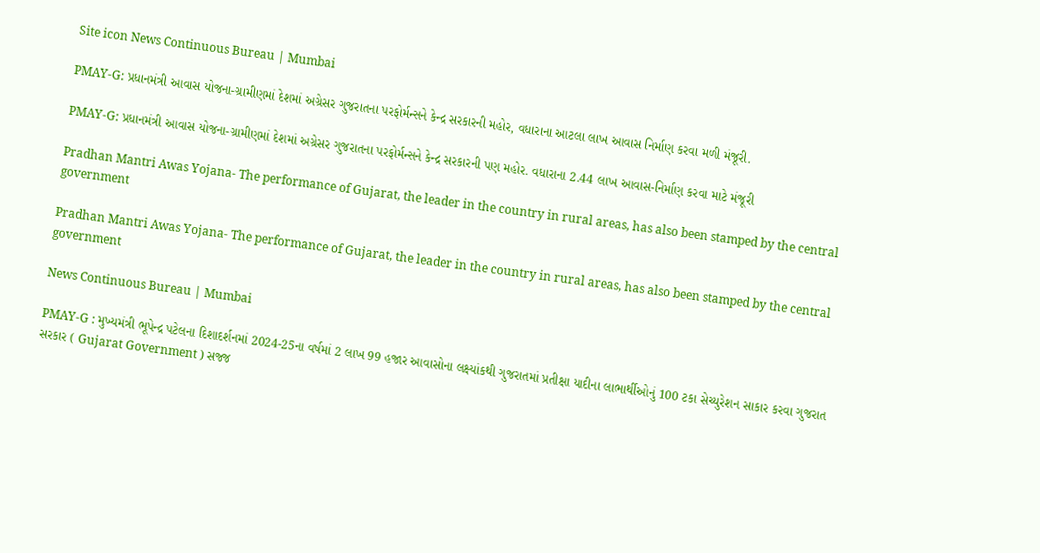Site icon News Continuous Bureau | Mumbai

PMAY-G: પ્રધાનમંત્રી આવાસ યોજના-ગ્રામીણમાં દેશમાં અગ્રેસર ગુજરાતના પરફોર્મન્સને કેન્દ્ર સરકારની મહોર, વધારાના આટલા લાખ આવાસ નિર્માણ કરવા મળી મંજૂરી.

PMAY-G: પ્રધાનમંત્રી આવાસ યોજના-ગ્રામીણમાં દેશમાં અગ્રેસર ગુજરાતના પરફોર્મન્સને કેન્દ્ર સરકારની પણ મહોર. વધારાના 2.44 લાખ આવાસ-નિર્માણ કરવા માટે મંજૂરી

Pradhan Mantri Awas Yojana- The performance of Gujarat, the leader in the country in rural areas, has also been stamped by the central government

Pradhan Mantri Awas Yojana- The performance of Gujarat, the leader in the country in rural areas, has also been stamped by the central government

News Continuous Bureau | Mumbai

PMAY-G : મુખ્યમંત્રી ભૂપેન્દ્ર પટેલના દિશાદર્શનમાં 2024-25ના વર્ષમાં 2 લાખ 99 હજાર આવાસોના લક્ષ્યાંકથી ગુજરાતમાં પ્રતીક્ષા યાદીના લાભાર્થીઓનું 100 ટકા સેચ્યુરેશન સાકાર કરવા ગુજરાત સરકાર ( Gujarat Government ) સજ્જ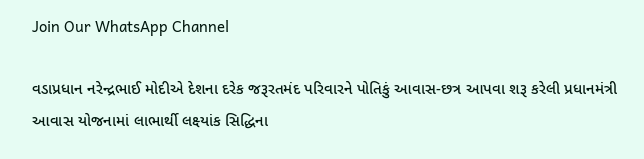Join Our WhatsApp Channel

વડાપ્રધાન નરેન્દ્રભાઈ મોદીએ દેશના દરેક જરૂરતમંદ પરિવારને પોતિકું આવાસ-છત્ર આપવા શરૂ કરેલી પ્રધાનમંત્રી આવાસ યોજનામાં લાભાર્થી લક્ષ્યાંક સિદ્ધિના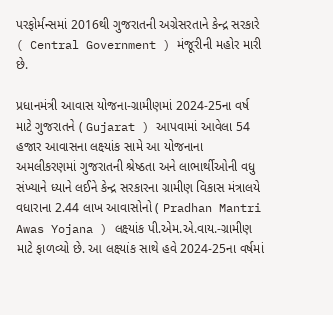પરફોર્મન્સમાં 2016થી ગુજરાતની અગ્રેસરતાને કેન્દ્ર સરકારે ( Central Government ) મંજૂરીની મહોર મારી છે.

પ્રધાનમંત્રી આવાસ યોજના-ગ્રામીણમાં 2024-25ના વર્ષ માટે ગુજરાતને ( Gujarat ) આપવામાં આવેલા 54 હજાર આવાસના લક્ષ્યાંક સામે આ યોજનાના અમલીકરણમાં ગુજરાતની શ્રેષ્ઠતા અને લાભાર્થીઓની વધુ સંખ્યાને ધ્યાને લઈને કેન્દ્ર સરકારના ગ્રામીણ વિકાસ મંત્રાલયે વધારાના 2.44 લાખ આવાસોનો ( Pradhan Mantri Awas Yojana ) લક્ષ્યાંક પી.એમ.એ.વાય.-ગ્રામીણ માટે ફાળવ્યો છે. આ લક્ષ્યાંક સાથે હવે 2024-25ના વર્ષમાં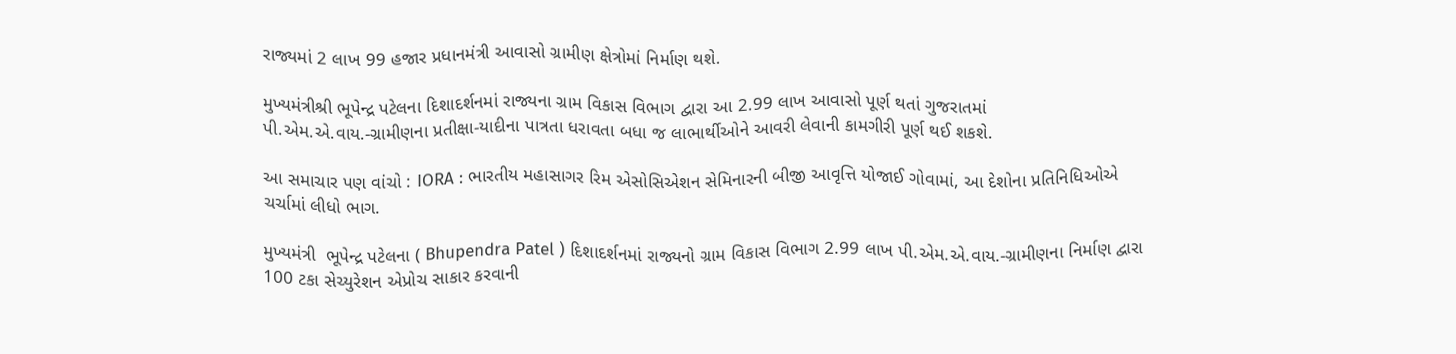રાજ્યમાં 2 લાખ 99 હજાર પ્રધાનમંત્રી આવાસો ગ્રામીણ ક્ષેત્રોમાં નિર્માણ થશે.

મુખ્યમંત્રીશ્રી ભૂપેન્દ્ર પટેલના દિશાદર્શનમાં રાજ્યના ગ્રામ વિકાસ વિભાગ દ્વારા આ 2.99 લાખ આવાસો પૂર્ણ થતાં ગુજરાતમાં પી.એમ.એ.વાય.-ગ્રામીણના પ્રતીક્ષા-યાદીના પાત્રતા ધરાવતા બધા જ લાભાર્થીઓને આવરી લેવાની કામગીરી પૂર્ણ થઈ શકશે.

આ સમાચાર પણ વાંચો : IORA : ભારતીય મહાસાગર રિમ એસોસિએશન સેમિનારની બીજી આવૃત્તિ યોજાઈ ગોવામાં, આ દેશોના પ્રતિનિધિઓએ ચર્ચામાં લીધો ભાગ.

મુખ્યમંત્રી  ભૂપેન્દ્ર પટેલના ( Bhupendra Patel ) દિશાદર્શનમાં રાજ્યનો ગ્રામ વિકાસ વિભાગ 2.99 લાખ પી.એમ.એ.વાય.-ગ્રામીણના નિર્માણ દ્વારા 100 ટકા સેચ્યુરેશન એપ્રોચ સાકાર કરવાની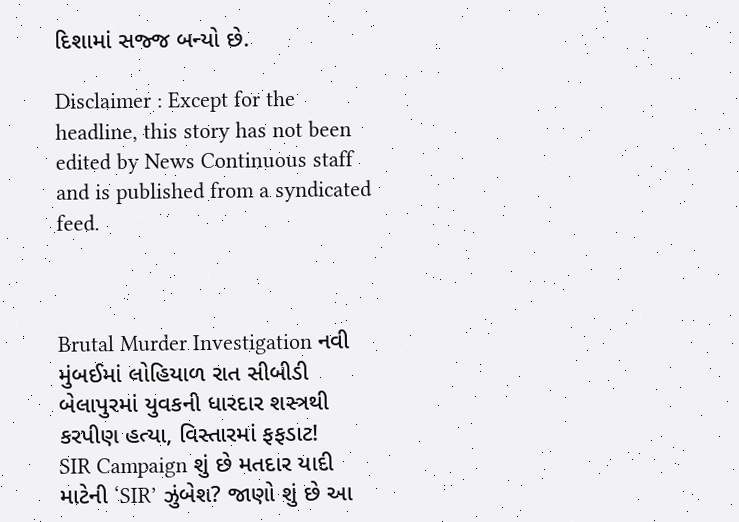દિશામાં સજ્જ બન્યો છે.

Disclaimer : Except for the headline, this story has not been edited by News Continuous staff and is published from a syndicated feed.



Brutal Murder Investigation નવી મુંબઈમાં લોહિયાળ રાત સીબીડી બેલાપુરમાં યુવકની ધારદાર શસ્ત્રથી કરપીણ હત્યા, વિસ્તારમાં ફફડાટ!
SIR Campaign શું છે મતદાર યાદી માટેની ‘SIR’ ઝુંબેશ? જાણો શું છે આ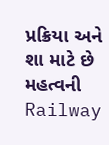પ્રક્રિયા અને શા માટે છે મહત્વની
Railway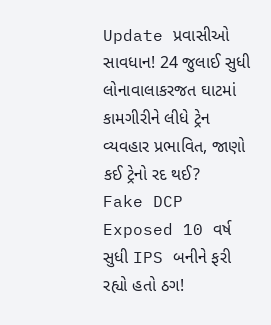Update પ્રવાસીઓ સાવધાન! 24 જુલાઈ સુધી લોનાવાલાકરજત ઘાટમાં કામગીરીને લીધે ટ્રેન વ્યવહાર પ્રભાવિત, જાણો કઈ ટ્રેનો રદ થઈ?
Fake DCP Exposed 10 વર્ષ સુધી IPS બનીને ફરી રહ્યો હતો ઠગ!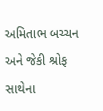અમિતાભ બચ્ચન અને જેકી શ્રોફ સાથેના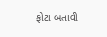ફોટા બતાવી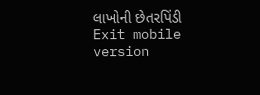લાખોની છેતરપિંડી
Exit mobile version